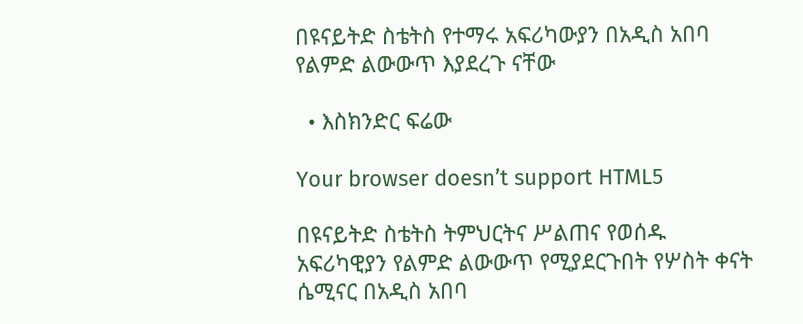በዩናይትድ ስቴትስ የተማሩ አፍሪካውያን በአዲስ አበባ የልምድ ልውውጥ እያደረጉ ናቸው

  • እስክንድር ፍሬው

Your browser doesn’t support HTML5

በዩናይትድ ስቴትስ ትምህርትና ሥልጠና የወሰዱ አፍሪካዊያን የልምድ ልውውጥ የሚያደርጉበት የሦስት ቀናት ሴሚናር በአዲስ አበባ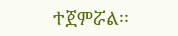ተጀምሯል፡፡